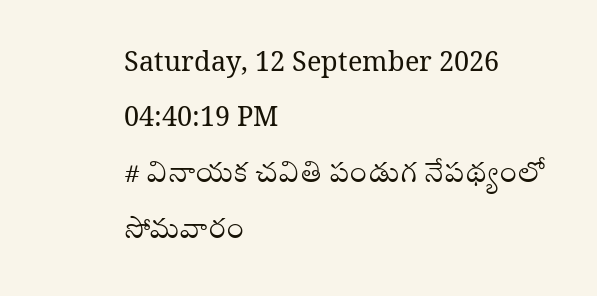Saturday, 12 September 2026 04:40:19 PM
# వినాయక చవితి పండుగ నేపథ్యంలో సోమవారం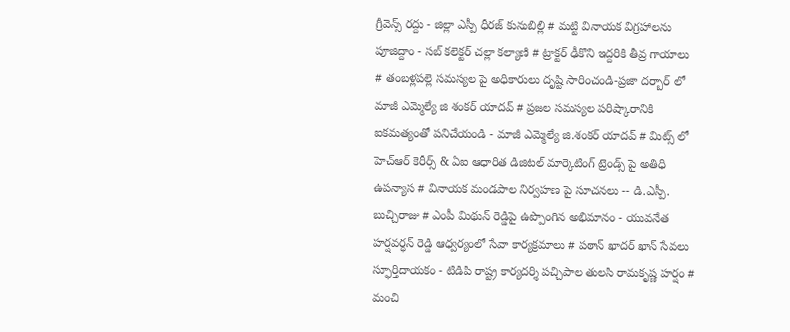గ్రీవెన్స్ రద్దు - జిల్లా ఎస్పీ ధీరజ్ కునుబిల్లి # మట్టి వినాయక విగ్రహాలను పూజిద్దాం - సబ్ కలెక్టర్ చల్లా కల్యాణి # ట్రాక్టర్ ఢీకొని ఇద్దరికి తీవ్ర గాయాలు # తంబళ్లపల్లె సమస్యల పై అధికారులు దృష్టి సారించండి-ప్రజా దర్బార్ లో మాజీ ఎమ్మెల్యే జి శంకర్ యాదవ్ # ప్రజల సమస్యల పరిష్కారానికి ఐకమత్యంతో పనిచేయండి - మాజీ ఎమ్మెల్యే జి.శంకర్ యాదవ్ # మిట్స్ లో హెచ్‌ఆర్ కెరీర్స్ & ఏఐ ఆధారిత డిజిటల్ మార్కెటింగ్ ట్రెండ్స్ పై అతిధి ఉపన్యాస # వినాయక మండపాల నిర్వహణ పై సూచనలు -- డి.ఎస్పీ. బుచ్చిరాజు # ఎంపీ మిథున్ రెడ్డిపై ఉప్పొంగిన అభిమానం - యువనేత హర్షవర్ధన్ రెడ్డి ఆధ్వర్యంలో సేవా కార్యక్రమాలు # పఠాన్ ఖాదర్ ఖాన్ సేవలు స్ఫూర్తిదాయకం - టిడిపి రాష్ట్ర కార్యదర్శి పచ్చిపాల తులసి రామకృష్ణ హర్షం # మంచి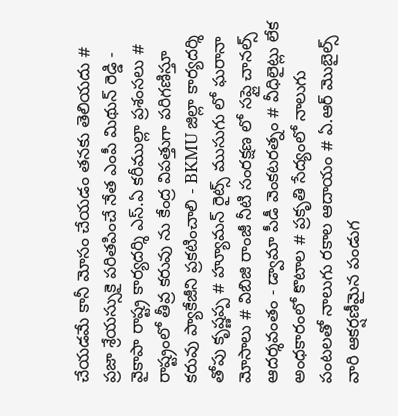చేయడమే కానీ మోసం చేయడం తనకు తెలియదు # ప్రజా శ్రేయస్సుకై పరితపించే నేత ఎంపీ మిథున్ రెడ్డి - వైకాపా రాష్ట్ర కార్యదర్శి ఎస్.ఏ కరీముల్లా ప్రశంసలు # రాష్ట్రంలో తీవ్ర కరువు ను కేంద్ర విపత్తుగా పరిగణిస్తూ కరువు ప్యాకేజీని ప్రకటించాలి - BKMU జిల్లా కార్యదర్శి తోపు కృష్ణప్ప # హ్యూమన్ రైట్స్ ముసుగు లో ఘరానా మోసాలు # విబిజి రాంజీ నీటి సంరక్షణ లో సప్లై చానల్స్ ఆదర్శవంతం - డ్వామా పీడీ వెంకటరత్నం # వీధిలైట్లు లేక అంధకారంలో కొటాల # ప్రకృతి సేద్యంలో నాలుగు పంటలతో నాలుగు రకాల ఆదాయం # ఏ.ఆర్ మొబైల్స్ వారి ఆకర్షణీమైన పండుగ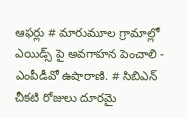ఆఫర్లు # మారుమూల గ్రామాల్లో ఎయిడ్స్ పై అవగాహన పెంచాలి - ఎంపీడీవో ఉషారాణి. # సిబిఎన్ చీకటి రోజులు దూరమై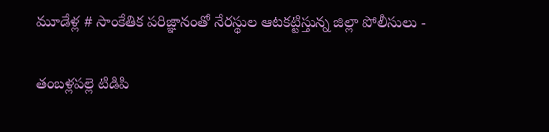మూడేళ్ల # సాంకేతిక పరిజ్ఞానంతో నేరస్థుల ఆటకట్టిస్తున్న జిల్లా పోలీసులు -

తంబళ్లపల్లె టిడిపి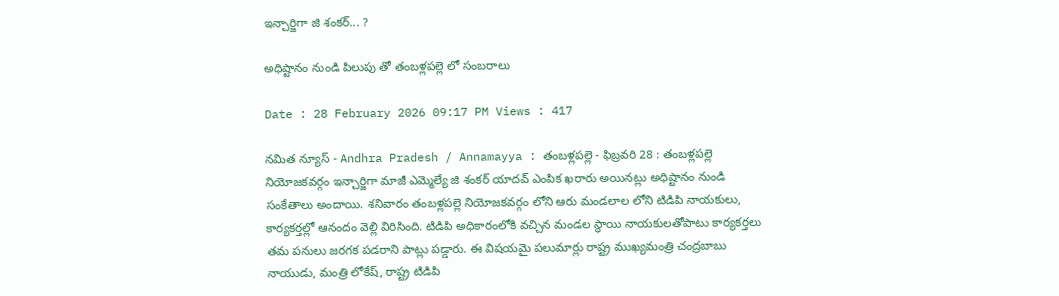ఇన్చార్జిగా జి శంకర్... ?

అధిష్టానం నుండి పిలుపు తో తంబళ్లపల్లె లో సంబరాలు

Date : 28 February 2026 09:17 PM Views : 417

నమిత న్యూస్ - Andhra Pradesh / Annamayya : తంబళ్లపల్లె - ఫిబ్రవరి 28 : తంబళ్లపల్లె నియోజకవర్గం ఇన్చార్జిగా మాజీ ఎమ్మెల్యే జి శంకర్ యాదవ్ ఎంపిక ఖరారు అయినట్లు అధిష్టానం నుండి సంకేతాలు అందాయి. శనివారం తంబళ్లపల్లె నియోజకవర్గం లోని ఆరు మండలాల లోని టిడిపి నాయకులు, కార్యకర్తల్లో ఆనందం వెల్లి విరిసింది. టిడిపి అధికారంలోకి వచ్చిన మండల స్థాయి నాయకులతోపాటు కార్యకర్తలు తమ పనులు జరగక పడరాని పాట్లు పడ్డారు. ఈ విషయమై పలుమార్లు రాష్ట్ర ముఖ్యమంత్రి చంద్రబాబు నాయుడు, మంత్రి లోకేష్, రాష్ట్ర టిడిపి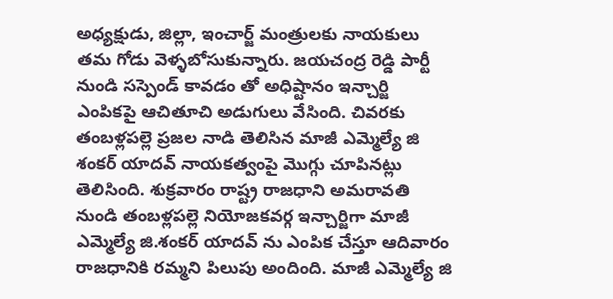అధ్యక్షుడు, జిల్లా, ఇంచార్జ్ మంత్రులకు నాయకులు తమ గోడు వెళ్ళబోసుకున్నారు. జయచంద్ర రెడ్డి పార్టీ నుండి సస్పెండ్ కావడం తో అధిష్టానం ఇన్చార్జి ఎంపికపై ఆచితూచి అడుగులు వేసింది. చివరకు తంబళ్లపల్లె ప్రజల నాడి తెలిసిన మాజీ ఎమ్మెల్యే జి శంకర్ యాదవ్ నాయకత్వంపై మొగ్గు చూపినట్లు తెలిసింది. శుక్రవారం రాష్ట్ర రాజధాని అమరావతి నుండి తంబళ్లపల్లె నియోజకవర్గ ఇన్చార్జిగా మాజీ ఎమ్మెల్యే జి.శంకర్ యాదవ్ ను ఎంపిక చేస్తూ ఆదివారం రాజధానికి రమ్మని పిలుపు అందింది. మాజీ ఎమ్మెల్యే జి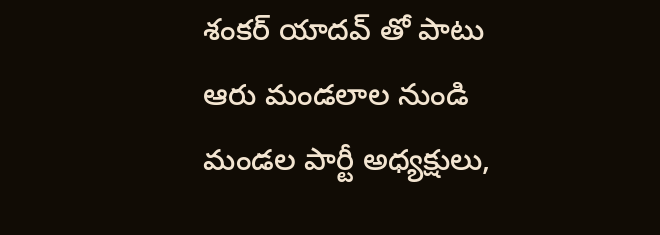శంకర్ యాదవ్ తో పాటు ఆరు మండలాల నుండి మండల పార్టీ అధ్యక్షులు,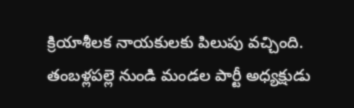క్రియాశీలక నాయకులకు పిలుపు వచ్చింది. తంబళ్లపల్లె నుండి మండల పార్టీ అధ్యక్షుడు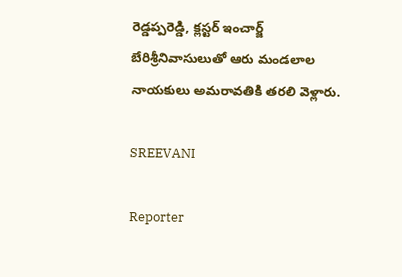రెడ్డప్పరెడ్డి, క్లస్టర్ ఇంచార్జ్ బేరిశ్రీనివాసులుతో ఆరు మండలాల నాయకులు అమరావతికి తరలి వెళ్లారు.

SREEVANI

Reporter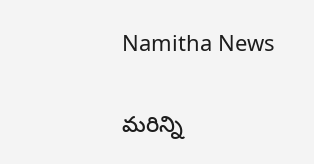Namitha News

మరిన్ని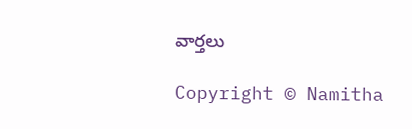వార్తలు

Copyright © Namitha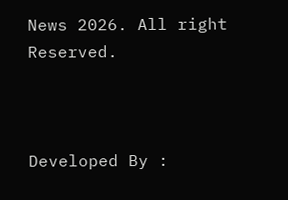News 2026. All right Reserved.



Developed By :